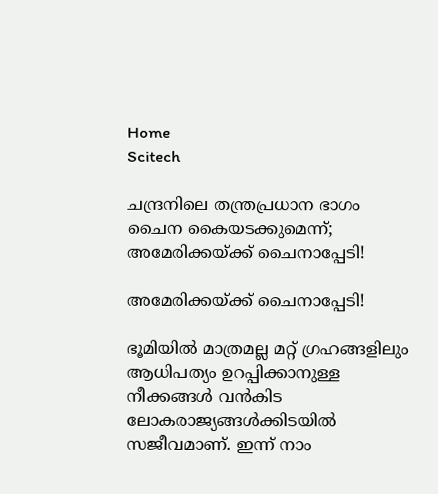Home
Scitech

ചന്ദ്രനിലെ തന്ത്രപ്രധാന ഭാഗം ചൈന കൈയടക്കുമെന്ന്; അ‌മേരിക്കയ്ക്ക് ചൈനാപ്പേടി!

അ‌മേരിക്കയ്ക്ക് ചൈനാപ്പേടി!

ഭൂമിയിൽ മാത്രമല്ല മറ്റ് ഗ്രഹങ്ങളിലും ആധിപത്യം ഉറപ്പിക്കാനുള്ള നീക്കങ്ങൾ വൻകിട ലോകരാജ്യങ്ങൾക്കിടയിൽ സജീവമാണ്. ഇന്ന് നാം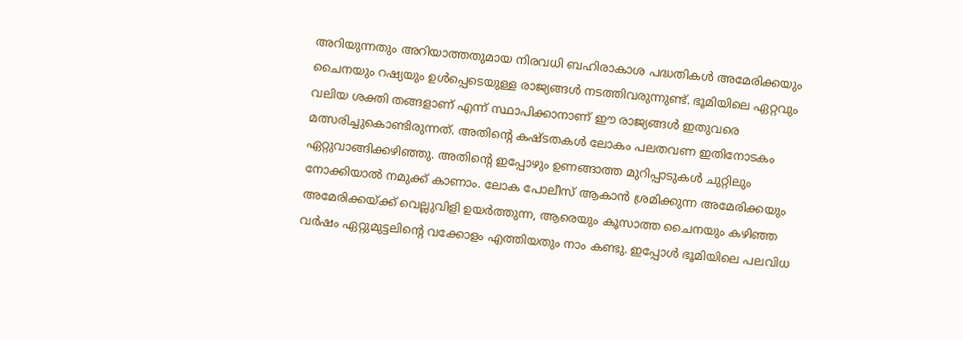അ‌റിയുന്നതും അ‌റിയാത്തതുമായ നിരവധി ബഹിരാകാശ പദ്ധതികൾ അ‌മേരിക്കയും ചൈനയും റഷ്യയും ഉൾപ്പെടെയുള്ള രാജ്യങ്ങൾ നടത്തിവരുന്നുണ്ട്. ഭൂമിയിലെ ഏറ്റവും വലിയ ശക്തി തങ്ങളാണ് എന്ന് സ്ഥാപിക്കാനാണ് ഈ രാജ്യങ്ങൾ ഇതുവരെ മത്സരിച്ചുകൊണ്ടിരുന്നത്. അ‌തിന്റെ കഷ്ടതകൾ ലോകം പലതവണ ഇതിനോടകം ഏറ്റുവാങ്ങിക്കഴിഞ്ഞു. അ‌തിന്റെ ഇപ്പോഴും ഉണങ്ങാത്ത മുറിപ്പാടുകൾ ചുറ്റിലും നോക്കിയാൽ നമുക്ക് കാണാം. ലോക പോലീസ് ആകാൻ ശ്രമിക്കുന്ന അ‌മേരിക്കയും അ‌മേരിക്കയ്ക്ക് വെല്ലുവിളി ഉയർത്തുന്ന, ആരെയും കൂസാത്ത ചൈനയും കഴിഞ്ഞ വർഷം ഏറ്റുമുട്ടലിന്റെ വക്കോളം എത്തിയതും നാം കണ്ടു. ഇപ്പോൾ ഭൂമിയിലെ പലവിധ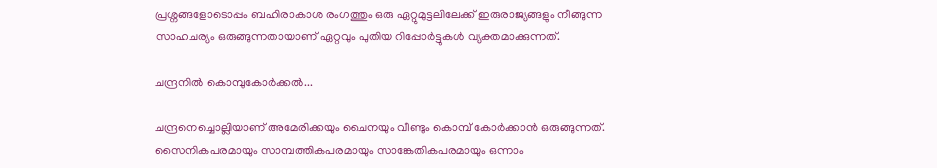പ്രശ്നങ്ങളോടൊപ്പം ബഹിരാകാശ രംഗത്തും ഒരു ഏറ്റുമുട്ടലിലേക്ക് ഇരുരാജ്യങ്ങളും നീങ്ങുന്ന സാഹചര്യം ഒരുങ്ങുന്നതായാണ് ഏറ്റവും പുതിയ റിപ്പോർട്ടുകൾ വ്യക്തമാക്കുന്നത്.

ചന്ദ്രനിൽ കൊമ്പുകോർക്കൽ...

ചന്ദ്രനെച്ചൊല്ലിയാണ് അ‌മേരിക്കയും ചൈനയും വീണ്ടും കൊമ്പ് കോർക്കാൻ ഒരുങ്ങുന്നത്. സൈനികപരമായും സാമ്പത്തികപരമായും സാങ്കേതികപരമായും ഒന്നാം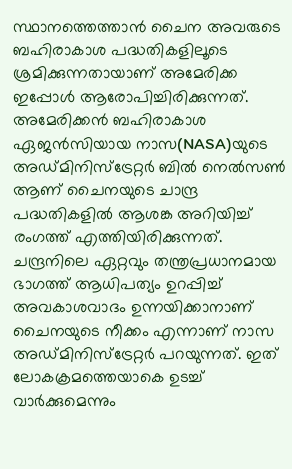സ്ഥാനത്തെത്താൻ ചൈന അ‌വരുടെ ബഹിരാകാശ പദ്ധതികളിലൂടെ ശ്രമിക്കുന്നതായാണ് അ‌മേരിക്ക ഇപ്പോൾ ആരോപിച്ചിരിക്കുന്നത്. അ‌മേരിക്കൻ ബഹിരാകാശ ഏജൻസിയായ നാസ(NASA)യുടെ അഡ്മിനിസ്ട്രേറ്റർ ബിൽ നെൽസൺ ആണ് ചൈനയുടെ ചാന്ദ്ര പദ്ധതികളിൽ ആശങ്ക അ‌റിയിച്ച് രംഗത്ത് എത്തിയിരിക്കുന്നത്. ചന്ദ്രനിലെ ഏറ്റവും തന്ത്രപ്രധാനമായ ഭാഗത്ത് ആധിപത്യം ഉറപ്പിച്ച് അ‌വകാശവാദം ഉന്നയിക്കാനാണ് ചൈനയുടെ നീക്കം എന്നാണ് നാസ അ‌ഡ്മിനിസ്ട്രേറ്റർ പറയുന്നത്. ഇത് ലോകക്രമത്തെയാകെ ഉടച്ച് വാർക്കുമെന്നും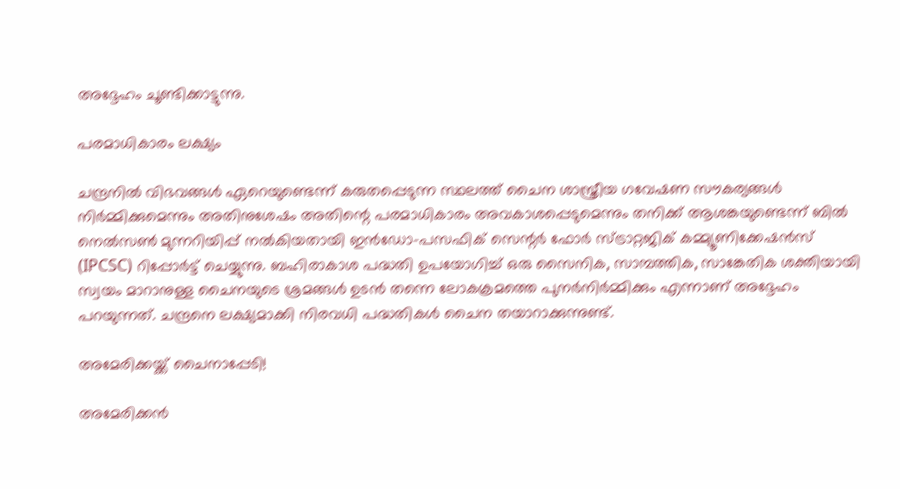അ‌ദ്ദേഹം ചൂണ്ടിക്കാട്ടുന്നു.

പരമാധികാരം ലക്ഷ്യം

ചന്ദ്രനിൽ വിഭവങ്ങൾ ഏറെയുണ്ടെന്ന് കരുതപ്പെടുന്ന സ്ഥലത്ത് ചൈന ശാസ്ത്രീയ ഗവേഷണ സൗകര്യങ്ങൾ നിർമ്മിക്കുമെന്നും അതിനുശേഷം അതിന്റെ പരമാധികാരം അവകാശപ്പെടുമെന്നും തനിക്ക് ആശങ്കയുണ്ടെന്ന് ബിൽ നെൽസൺ മുന്നറിയിപ്പ് നൽകിയതായി ഇൻഡോ-പസഫിക് സെന്റർ ഫോർ സ്ട്രാറ്റജിക് കമ്മ്യൂണിക്കേഷൻസ് (IPCSC) റിപ്പോർട്ട് ചെയ്യുന്നു. ബഹിരാകാശ പദ്ധതി ഉപയോഗിച്ച് ഒരു സൈനിക, സാമ്പത്തിക, സാങ്കേതിക ശക്തിയായി സ്വയം മാറാനുള്ള ചൈനയുടെ ശ്രമങ്ങൾ ഉടൻ തന്നെ ലോകക്രമത്തെ പുനർനിർമ്മിക്കും എന്നാണ് അ‌ദ്ദേഹം പറയുന്നത്. ചന്ദ്രനെ ലക്ഷ്യമാക്കി നിരവധി പദ്ധതികൾ ചൈന തയാറാക്കുന്നുണ്ട്.

അ‌മേരിക്കയ്ക്ക് ചൈനാപ്പേടി!

അ‌മേരിക്കൻ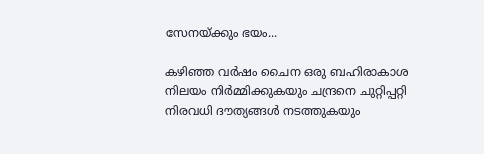സേനയ്ക്കും ഭയം...

കഴിഞ്ഞ വർഷം ചൈന ഒരു ബഹിരാകാശ നിലയം നിർമ്മിക്കുകയും ചന്ദ്രനെ ചുറ്റിപ്പറ്റി നിരവധി ദൗത്യങ്ങൾ നടത്തുകയും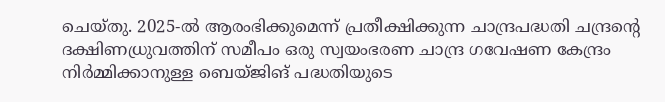ചെയ്തു. 2025-ൽ ആരംഭിക്കുമെന്ന് പ്രതീക്ഷിക്കുന്ന ചാന്ദ്രപദ്ധതി ചന്ദ്രന്റെ ദക്ഷിണധ്രുവത്തിന് സമീപം ഒരു സ്വയംഭരണ ചാന്ദ്ര ഗവേഷണ കേന്ദ്രം നിർമ്മിക്കാനുള്ള ബെയ്ജിങ് പദ്ധതിയുടെ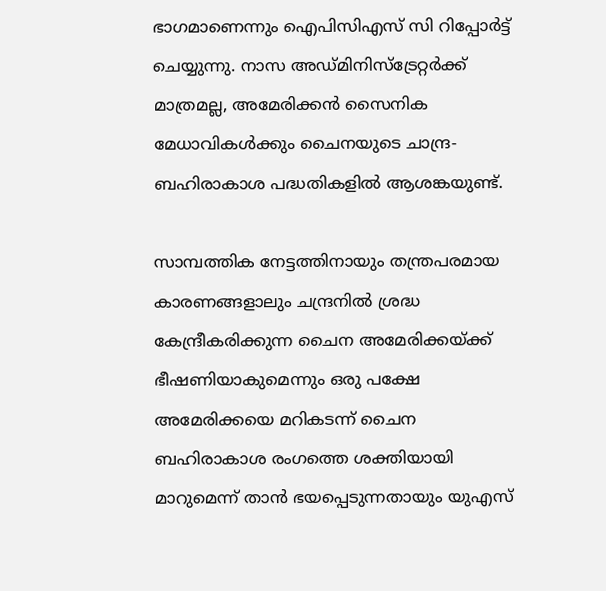ഭാഗമാണെന്നും ഐപിസിഎസ് സി റിപ്പോർട്ട് ചെയ്യുന്നു. നാസ അ‌ഡ്മിനിസ്ട്രേറ്റർക്ക് മാത്രമല്ല, അ‌മേരിക്കൻ സൈനിക മേധാവികൾക്കും ചൈനയുടെ ചാന്ദ്ര-ബഹിരാകാശ പദ്ധതികളിൽ ആശങ്കയുണ്ട്.

സാമ്പത്തിക നേട്ടത്തിനായും തന്ത്രപരമായ കാരണങ്ങളാലും ചന്ദ്രനിൽ ശ്രദ്ധ കേന്ദ്രീകരിക്കുന്ന ചൈന അ‌മേരിക്കയ്ക്ക് ഭീഷണിയാകുമെന്നും ഒരു പക്ഷേ അ‌മേരിക്കയെ മറികടന്ന് ചൈന ബഹിരാകാശ രംഗത്തെ ശക്തിയായി മാറുമെന്ന് താൻ ഭയപ്പെടുന്നതായും യുഎസ്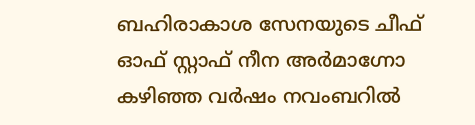ബഹിരാകാശ സേനയുടെ ചീഫ് ഓഫ് സ്റ്റാഫ് നീന അർമാഗ്നോ കഴിഞ്ഞ വർഷം നവംബറിൽ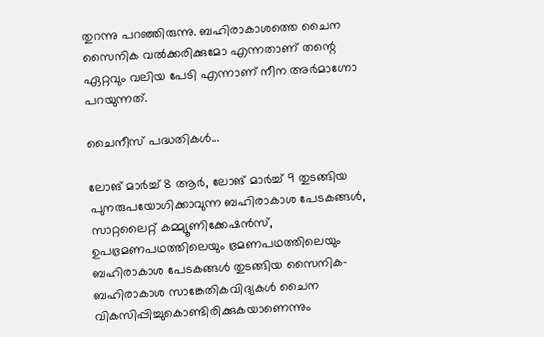തുറന്നു പറഞ്ഞിരുന്നു. ബഹിരാകാശത്തെ ചൈന സൈനിക വൽക്കരിക്കുമോ എന്നതാണ് തന്റെ ഏറ്റവും വലിയ പേടി എന്നാണ് നീന അർമാഗ്നോ പറയുന്നത്.

ചൈനീസ് പദ്ധതികൾ...

ലോങ് മാർച്ച് 8 ആർ, ലോങ് മാർച്ച് 9 തുടങ്ങിയ പുനരുപയോഗിക്കാവുന്ന ബഹിരാകാശ പേടകങ്ങൾ, സാറ്റലൈറ്റ് കമ്മ്യൂണിക്കേഷൻസ്, ഉപഭ്രമണപഥത്തിലെയും ഭ്രമണപഥത്തിലെയും ബഹിരാകാശ പേടകങ്ങൾ തുടങ്ങിയ സൈനിക- ബഹിരാകാശ സാങ്കേതികവിദ്യകൾ ചൈന വികസിപ്പിച്ചുകൊണ്ടിരിക്കുകയാണെന്നും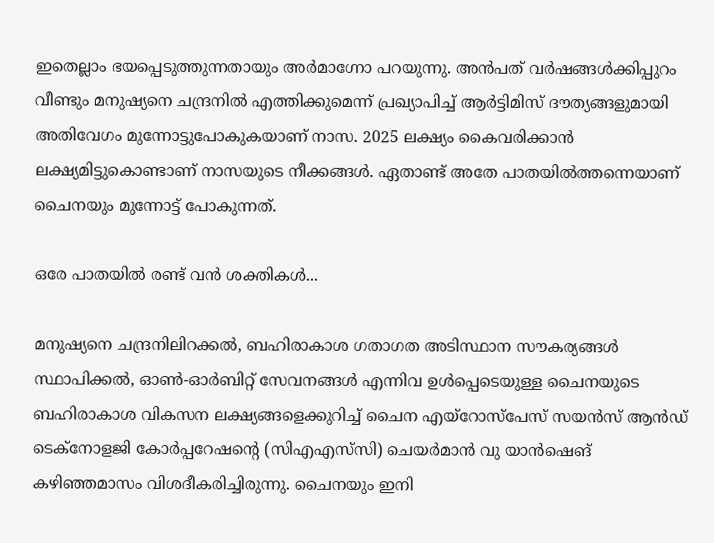ഇതെല്ലാം ഭയപ്പെടുത്തുന്നതായും അർമാഗ്നോ പറയുന്നു. അ‌ൻപത് വർഷങ്ങൾക്കിപ്പുറം വീണ്ടും മനുഷ്യനെ ചന്ദ്രനിൽ എത്തിക്കുമെന്ന് പ്രഖ്യാപിച്ച് ആർട്ടിമിസ് ദൗത്യങ്ങളുമായി അ‌തിവേഗം മുന്നോട്ടുപോകുകയാണ് നാസ. 2025 ലക്ഷ്യം കൈവരിക്കാൻ ലക്ഷ്യമിട്ടുകൊണ്ടാണ് നാസയുടെ നീക്കങ്ങൾ. ഏതാണ്ട് അ‌തേ പാതയിൽത്തന്നെയാണ് ചൈനയും മുന്നോട്ട് പോകുന്നത്.

ഒരേ പാതയിൽ രണ്ട് വൻ ശക്തികൾ...

മനുഷ്യനെ ചന്ദ്രനിലിറക്കൽ, ബഹിരാകാശ ഗതാഗത അടിസ്ഥാന സൗകര്യങ്ങൾ സ്ഥാപിക്കൽ, ഓൺ-ഓർബിറ്റ് സേവനങ്ങൾ എന്നിവ ഉൾപ്പെടെയുള്ള ചൈനയുടെ ബഹിരാകാശ വികസന ലക്ഷ്യങ്ങളെക്കുറിച്ച് ചൈന എയ്‌റോസ്‌പേസ് സയൻസ് ആൻഡ് ടെക്‌നോളജി കോർപ്പറേഷന്റെ (സിഎഎസ്‌സി) ചെയർമാൻ വു യാൻഷെങ് കഴിഞ്ഞമാസം വിശദീകരിച്ചിരുന്നു. ചൈനയും ഇനി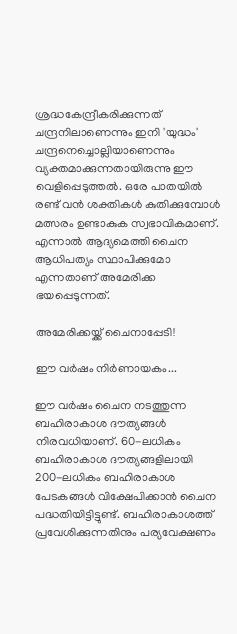ശ്രദ്ധകേന്ദ്രീകരിക്കുന്നത് ചന്ദ്രനിലാണെന്നും ഇനി 'യുദ്ധം' ചന്ദ്രനെച്ചൊല്ലിയാണെന്നും വ്യക്തമാക്കുന്നതായിരുന്നു ഈ വെളിപ്പെടുത്തൽ. ഒരേ പാതയിൽ രണ്ട് വൻ ശക്തികൾ കുതിക്കുമ്പോൾ മത്സരം ഉണ്ടാകുക സ്വഭാവികമാണ്. എന്നാൽ ആദ്യമെത്തി ചൈന ആധിപത്യം സ്ഥാപിക്കുമോ എന്നതാണ് അ‌മേരിക്ക ഭയപ്പെടുന്നത്.

അ‌മേരിക്കയ്ക്ക് ചൈനാപ്പേടി!

ഈ വർഷം നിർണായകം...

ഈ വർഷം ചൈന നടത്തുന്ന ബഹിരാകാശ ദൗത്യങ്ങൾ നിരവധിയാണ്. 60-ലധികം ബഹിരാകാശ ദൗത്യങ്ങളിലായി 200-ലധികം ബഹിരാകാശ പേടകങ്ങൾ വിക്ഷേപിക്കാൻ ചൈന പദ്ധതിയിട്ടിട്ടുണ്ട്. ബഹിരാകാശത്ത് പ്രവേശിക്കുന്നതിനും പര്യവേക്ഷണം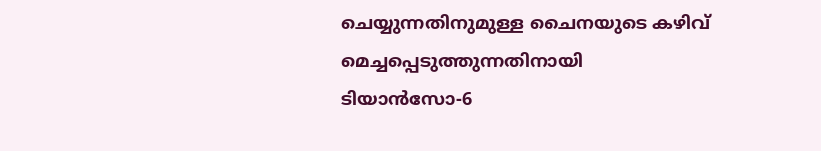ചെയ്യുന്നതിനുമുള്ള ചൈനയുടെ കഴിവ് മെച്ചപ്പെടുത്തുന്നതിനായി ടിയാൻ‌സോ-6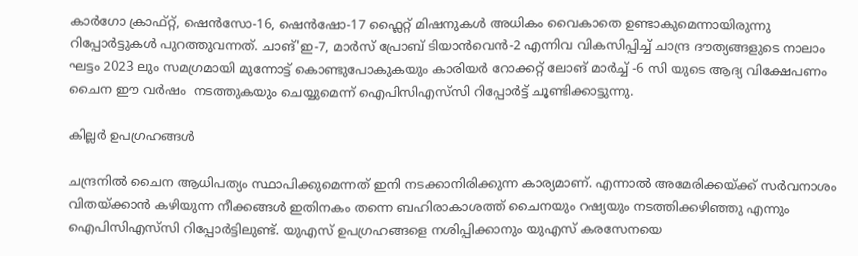കാർഗോ ക്രാഫ്റ്റ്, ഷെൻ‌സോ-16, ഷെൻ‌ഷോ-17 ഫ്ലൈറ്റ് മിഷനുകൾ അ‌ധികം വൈകാതെ ഉണ്ടാകുമെന്നായിരുന്നു റിപ്പോർട്ടുകൾ പുറത്തുവന്നത്. ചാങ്'ഇ-7, മാർസ് പ്രോബ് ടിയാൻവെൻ-2 എന്നിവ വികസിപ്പിച്ച് ചാന്ദ്ര ദൗത്യങ്ങളുടെ നാലാം ഘട്ടം 2023 ലും സമഗ്രമായി മുന്നോട്ട് കൊണ്ടുപോകുകയും കാരിയർ റോക്കറ്റ് ലോങ് മാർച്ച് -6 സി യുടെ ആദ്യ വിക്ഷേപണം ചൈന ഈ വർഷം  നടത്തുകയും ചെയ്യുമെന്ന് ഐപിസിഎസ്‌സി റിപ്പോർട്ട് ചൂണ്ടിക്കാട്ടുന്നു.

കില്ലർ ഉപഗ്രഹങ്ങൾ

ചന്ദ്രനിൽ ചൈന ആധിപത്യം സ്ഥാപിക്കുമെന്നത് ഇനി നടക്കാനിരിക്കുന്ന കാര്യമാണ്. എന്നാൽ അ‌മേരിക്കയ്ക്ക് സർവനാശം വിതയ്ക്കാൻ കഴിയുന്ന നീക്കങ്ങൾ ഇതിനകം തന്നെ ബഹിരാകാശത്ത് ചൈനയും റഷ്യയും നടത്തിക്കഴിഞ്ഞു എന്നും ഐപിസിഎസ്‌സി റിപ്പോർട്ടിലുണ്ട്. യുഎസ് ഉപഗ്രഹങ്ങളെ നശിപ്പിക്കാനും യുഎസ് കരസേനയെ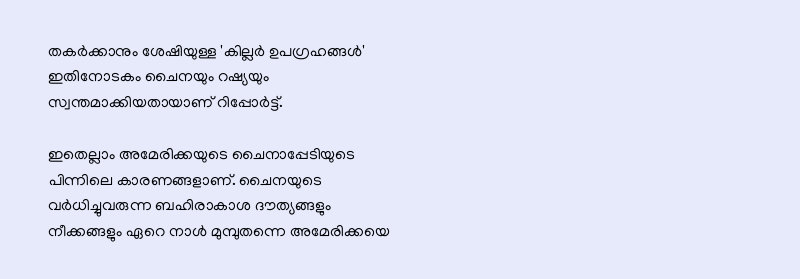തകർക്കാനും ശേഷിയുള്ള 'കില്ലർ ഉപഗ്രഹങ്ങൾ' ഇതിനോടകം ചൈനയും റഷ്യയും സ്വന്തമാക്കിയതായാണ് റിപ്പോർട്ട്.

ഇതെല്ലാം അ‌മേരിക്കയുടെ ചൈനാപ്പേടിയുടെ പിന്നിലെ കാരണങ്ങളാണ്. ചൈനയുടെ വർധിച്ചുവരുന്ന ബഹിരാകാശ ദൗത്യങ്ങളും നീക്കങ്ങളും ഏറെ നാൾ മുമ്പുതന്നെ അ‌മേരിക്കയെ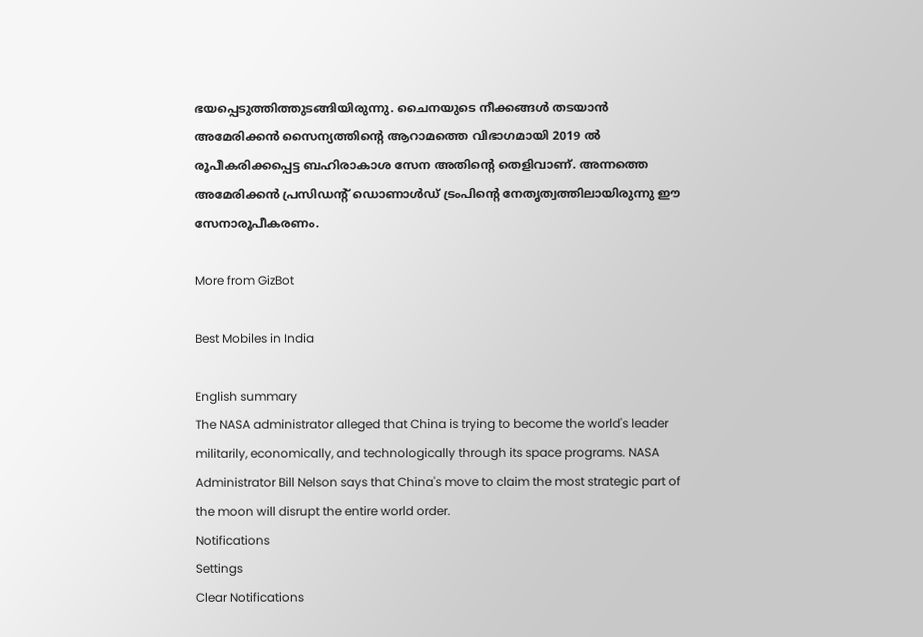ഭയപ്പെടുത്തിത്തുടങ്ങിയിരുന്നു. ചൈനയുടെ നീക്കങ്ങൾ തടയാൻ അ‌മേരിക്കൻ സൈന്യത്തിന്റെ ആറാമത്തെ വിഭാഗമായി 2019 ൽ രൂപീകരിക്കപ്പെട്ട ബഹിരാകാശ സേന അ‌തിന്റെ തെളിവാണ്. അ‌ന്നത്തെ അ‌മേരിക്കൻ പ്രസിഡന്റ് ഡൊണാൾഡ് ട്രംപിന്റെ നേതൃത്വത്തിലായിരുന്നു ഈ സേനാരൂപീകരണം.

More from GizBot

Best Mobiles in India

English summary
The NASA administrator alleged that China is trying to become the world's leader militarily, economically, and technologically through its space programs. NASA Administrator Bill Nelson says that China's move to claim the most strategic part of the moon will disrupt the entire world order.
Notifications
Settings
Clear Notifications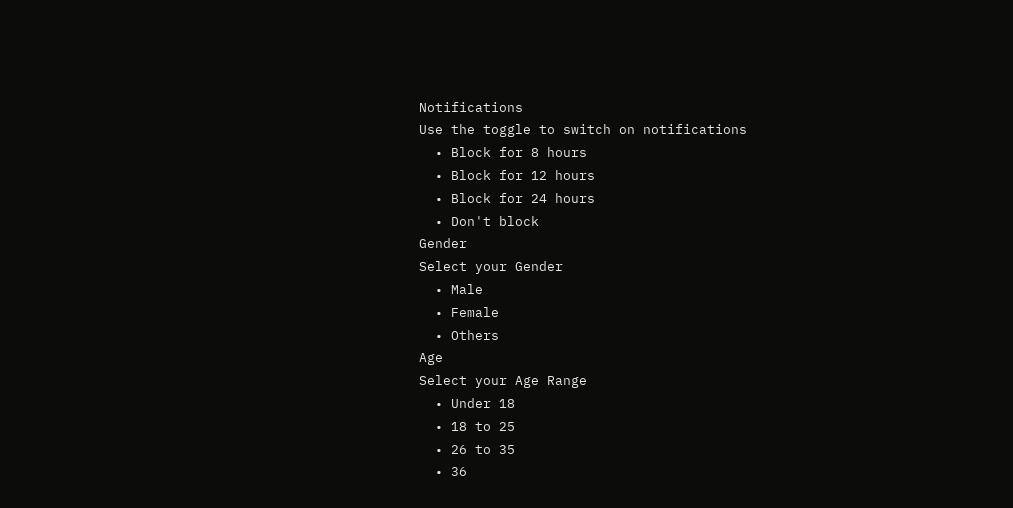Notifications
Use the toggle to switch on notifications
  • Block for 8 hours
  • Block for 12 hours
  • Block for 24 hours
  • Don't block
Gender
Select your Gender
  • Male
  • Female
  • Others
Age
Select your Age Range
  • Under 18
  • 18 to 25
  • 26 to 35
  • 36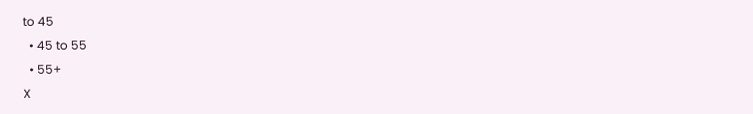to 45
  • 45 to 55
  • 55+
X